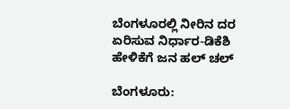ಬೆಂಗಳೂರಲ್ಲಿ ನೀರಿನ ದರ ಏರಿಸುವ ನಿರ್ಧಾರ-ಡಿಕೆಶಿ ಹೇಳಿಕೆಗೆ ಜನ ಹಲ್ ಚಲ್

ಬೆಂಗಳೂರು: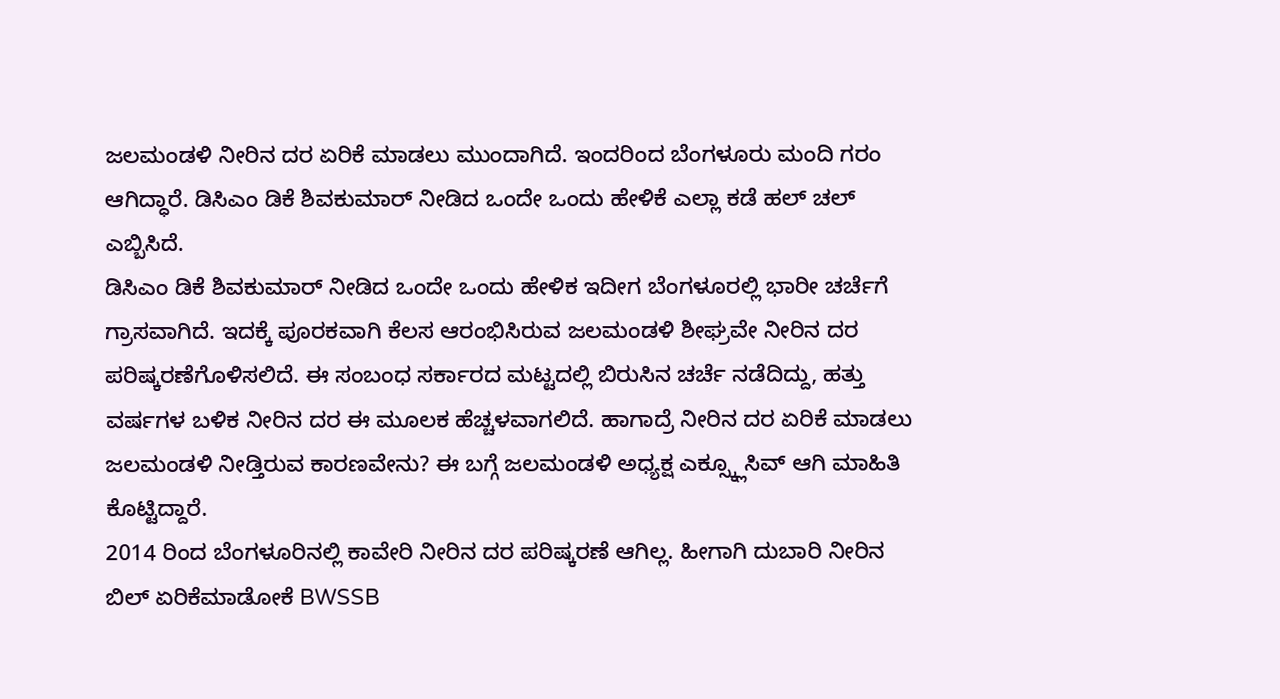ಜಲಮಂಡಳಿ ನೀರಿನ ದರ ಏರಿಕೆ ಮಾಡಲು ಮುಂದಾಗಿದೆ. ಇಂದರಿಂದ ಬೆಂಗಳೂರು ಮಂದಿ ಗರಂ ಆಗಿದ್ಧಾರೆ. ಡಿಸಿಎಂ ಡಿಕೆ ಶಿವಕುಮಾರ್ ನೀಡಿದ ಒಂದೇ ಒಂದು ಹೇಳಿಕೆ ಎಲ್ಲಾ ಕಡೆ ಹಲ್ ಚಲ್ ಎಬ್ಬಿಸಿದೆ.
ಡಿಸಿಎಂ ಡಿಕೆ ಶಿವಕುಮಾರ್ ನೀಡಿದ ಒಂದೇ ಒಂದು ಹೇಳಿಕ ಇದೀಗ ಬೆಂಗಳೂರಲ್ಲಿ ಭಾರೀ ಚರ್ಚೆಗೆ ಗ್ರಾಸವಾಗಿದೆ. ಇದಕ್ಕೆ ಪೂರಕವಾಗಿ ಕೆಲಸ ಆರಂಭಿಸಿರುವ ಜಲಮಂಡಳಿ ಶೀಘ್ರವೇ ನೀರಿನ ದರ ಪರಿಷ್ಕರಣೆಗೊಳಿಸಲಿದೆ. ಈ ಸಂಬಂಧ ಸರ್ಕಾರದ ಮಟ್ಟದಲ್ಲಿ ಬಿರುಸಿನ ಚರ್ಚೆ ನಡೆದಿದ್ದು, ಹತ್ತು ವರ್ಷಗಳ ಬಳಿಕ ನೀರಿನ ದರ ಈ ಮೂಲಕ ಹೆಚ್ಚಳವಾಗಲಿದೆ. ಹಾಗಾದ್ರೆ ನೀರಿನ ದರ ಏರಿಕೆ ಮಾಡಲು ಜಲಮಂಡಳಿ ನೀಡ್ತಿರುವ ಕಾರಣವೇನು? ಈ ಬಗ್ಗೆ ಜಲಮಂಡಳಿ ಅಧ್ಯಕ್ಷ ಎಕ್ಸ್ಕ್ಲೂಸಿವ್ ಆಗಿ ಮಾಹಿತಿ ಕೊಟ್ಟಿದ್ದಾರೆ.
2014 ರಿಂದ ಬೆಂಗಳೂರಿನಲ್ಲಿ ಕಾವೇರಿ ನೀರಿನ ದರ ಪರಿಷ್ಕರಣೆ ಆಗಿಲ್ಲ. ಹೀಗಾಗಿ ದುಬಾರಿ ನೀರಿನ ಬಿಲ್ ಏರಿಕೆಮಾಡೋಕೆ BWSSB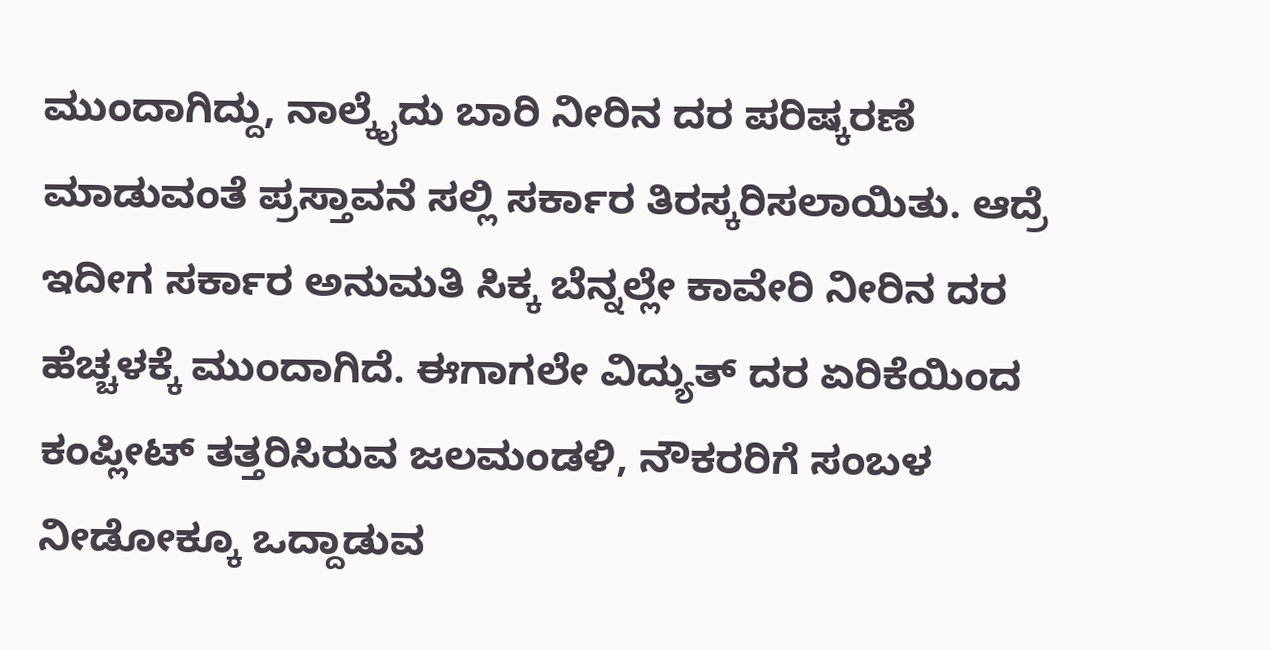ಮುಂದಾಗಿದ್ದು, ನಾಲ್ಕೈದು ಬಾರಿ ನೀರಿನ ದರ ಪರಿಷ್ಕರಣೆ ಮಾಡುವಂತೆ ಪ್ರಸ್ತಾವನೆ ಸಲ್ಲಿ ಸರ್ಕಾರ ತಿರಸ್ಕರಿಸಲಾಯಿತು. ಆದ್ರೆ ಇದೀಗ ಸರ್ಕಾರ ಅನುಮತಿ ಸಿಕ್ಕ ಬೆನ್ನಲ್ಲೇ ಕಾವೇರಿ ನೀರಿನ ದರ ಹೆಚ್ಚಳಕ್ಕೆ ಮುಂದಾಗಿದೆ. ಈಗಾಗಲೇ ವಿದ್ಯುತ್ ದರ ಏರಿಕೆಯಿಂದ ಕಂಪ್ಲೀಟ್ ತತ್ತರಿಸಿರುವ ಜಲಮಂಡಳಿ, ನೌಕರರಿಗೆ ಸಂಬಳ ನೀಡೋಕ್ಕೂ ಒದ್ದಾಡುವ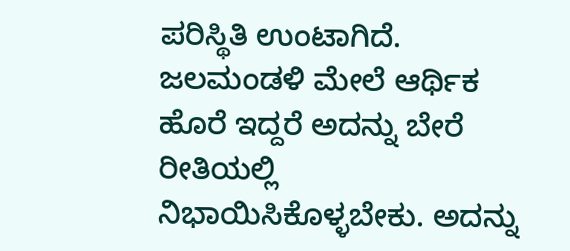ಪರಿಸ್ಥಿತಿ ಉಂಟಾಗಿದೆ.
ಜಲಮಂಡಳಿ ಮೇಲೆ ಆರ್ಥಿಕ ಹೊರೆ ಇದ್ದರೆ ಅದನ್ನು ಬೇರೆ ರೀತಿಯಲ್ಲಿ ನಿಭಾಯಿಸಿಕೊಳ್ಳಬೇಕು. ಅದನ್ನು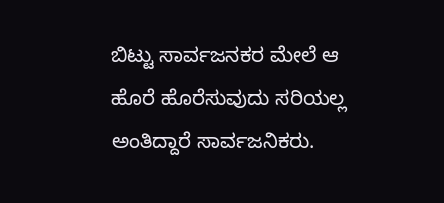ಬಿಟ್ಟು ಸಾರ್ವಜನಕರ ಮೇಲೆ ಆ ಹೊರೆ ಹೊರೆಸುವುದು ಸರಿಯಲ್ಲ ಅಂತಿದ್ದಾರೆ ಸಾರ್ವಜನಿಕರು.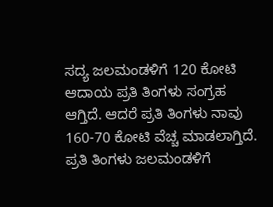ಸದ್ಯ ಜಲಮಂಡಳಿಗೆ 120 ಕೋಟಿ ಆದಾಯ ಪ್ರತಿ ತಿಂಗಳು ಸಂಗ್ರಹ ಆಗ್ತಿದೆ. ಆದರೆ ಪ್ರತಿ ತಿಂಗಳು ನಾವು 160-70 ಕೋಟಿ ವೆಚ್ಚ ಮಾಡಲಾಗ್ತಿದೆ. ಪ್ರತಿ ತಿಂಗಳು ಜಲಮಂಡಳಿಗೆ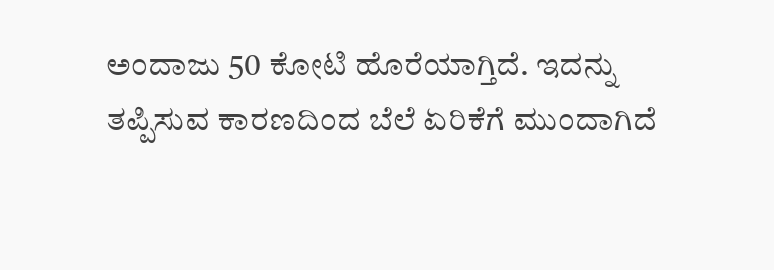ಅಂದಾಜು 50 ಕೋಟಿ ಹೊರೆಯಾಗ್ತಿದೆ. ಇದನ್ನು ತಪ್ಪಿಸುವ ಕಾರಣದಿಂದ ಬೆಲೆ ಏರಿಕೆಗೆ ಮುಂದಾಗಿದೆ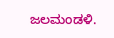ಜಲಮಂಡಳಿ.